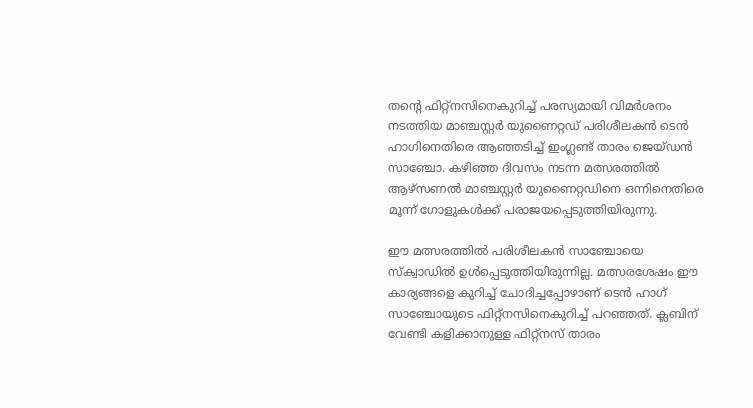തന്റെ ഫിറ്റ്‌നസിനെകുറിച്ച് പരസ്യമായി വിമര്‍ശനം നടത്തിയ മാഞ്ചസ്റ്റര്‍ യുണൈറ്റഡ് പരിശീലകന്‍ ടെന്‍ ഹാഗിനെതിരെ ആഞ്ഞടിച്ച് ഇംഗ്ലണ്ട് താരം ജെയ്ഡന്‍ സാഞ്ചോ. കഴിഞ്ഞ ദിവസം നടന്ന മത്സരത്തില്‍ ആഴ്സണല്‍ മാഞ്ചസ്റ്റര്‍ യുണൈറ്റഡിനെ ഒന്നിനെതിരെ മൂന്ന് ഗോളുകള്‍ക്ക് പരാജയപ്പെടുത്തിയിരുന്നു.

ഈ മത്സരത്തില്‍ പരിശീലകന്‍ സാഞ്ചോയെ സ്‌ക്വാഡില്‍ ഉള്‍പ്പെടുത്തിയിരുന്നില്ല. മത്സരശേഷം ഈ കാര്യങ്ങളെ കുറിച്ച് ചോദിച്ചപ്പോഴാണ് ടെന്‍ ഹാഗ് സാഞ്ചോയുടെ ഫിറ്റ്‌നസിനെകുറിച്ച് പറഞ്ഞത്. ക്ലബിന് വേണ്ടി കളിക്കാനുള്ള ഫിറ്റ്‌നസ് താരം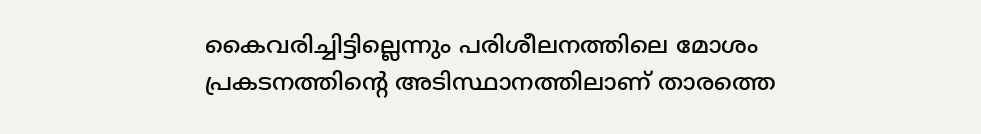കൈവരിച്ചിട്ടില്ലെന്നും പരിശീലനത്തിലെ മോശം പ്രകടനത്തിന്റെ അടിസ്ഥാനത്തിലാണ് താരത്തെ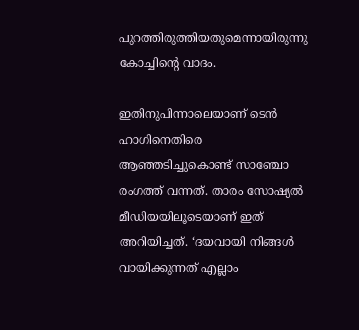പുറത്തിരുത്തിയതുമെന്നായിരുന്നു കോച്ചിന്റെ വാദം.

ഇതിനുപിന്നാലെയാണ് ടെന്‍ ഹാഗിനെതിരെ ആഞ്ഞടിച്ചുകൊണ്ട് സാഞ്ചോ രംഗത്ത് വന്നത്. താരം സോഷ്യല്‍ മീഡിയയിലൂടെയാണ് ഇത് അറിയിച്ചത്. ‘ദയവായി നിങ്ങള്‍ വായിക്കുന്നത് എല്ലാം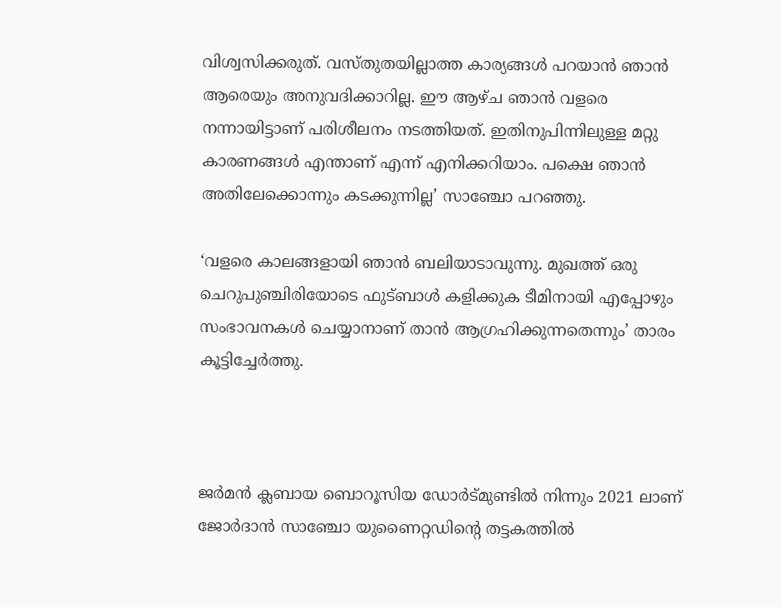വിശ്വസിക്കരുത്. വസ്തുതയില്ലാത്ത കാര്യങ്ങള്‍ പറയാന്‍ ഞാന്‍ ആരെയും അനുവദിക്കാറില്ല. ഈ ആഴ്ച ഞാന്‍ വളരെ നന്നായിട്ടാണ് പരിശീലനം നടത്തിയത്. ഇതിനുപിന്നിലുള്ള മറ്റു കാരണങ്ങള്‍ എന്താണ് എന്ന് എനിക്കറിയാം. പക്ഷെ ഞാന്‍ അതിലേക്കൊന്നും കടക്കുന്നില്ല’ സാഞ്ചോ പറഞ്ഞു.

‘വളരെ കാലങ്ങളായി ഞാന്‍ ബലിയാടാവുന്നു. മുഖത്ത് ഒരു ചെറുപുഞ്ചിരിയോടെ ഫുട്ബാള്‍ കളിക്കുക ടീമിനായി എപ്പോഴും സംഭാവനകള്‍ ചെയ്യാനാണ് താന്‍ ആഗ്രഹിക്കുന്നതെന്നും’ താരം കൂട്ടിച്ചേര്‍ത്തു.



ജര്‍മന്‍ ക്ലബായ ബൊറൂസിയ ഡോര്‍ട്മുണ്ടില്‍ നിന്നും 2021 ലാണ് ജോര്‍ദാന്‍ സാഞ്ചോ യുണൈറ്റഡിന്റെ തട്ടകത്തില്‍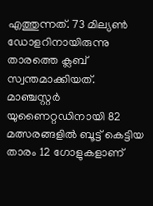എത്തുന്നത്. 73 മില്യണ്‍ ഡോളറിനായിരുന്നു താരത്തെ ക്ലബ് സ്വന്തമാക്കിയത്. മാഞ്ചസ്റ്റര്‍ യുണൈറ്റഡിനായി 82 മത്സരങ്ങളില്‍ ബൂട്ട് കെട്ടിയ താരം 12 ഗോളുകളാണ്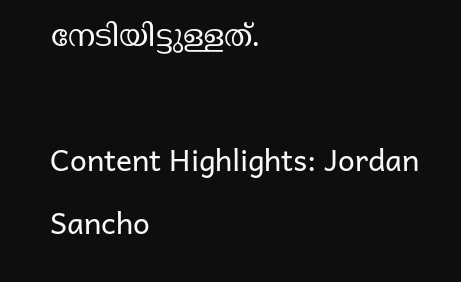നേടിയിട്ടുള്ളത്.

Content Highlights: Jordan Sancho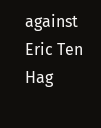against Eric Ten Hag